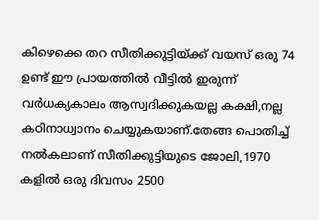കിഴെക്കെ തറ സീതിക്കുട്ടിയ്ക്ക് വയസ് ഒരു 74 ഉണ്ട് ഈ പ്രായത്തിൽ വീട്ടിൽ ഇരുന്ന് വർധക്യകാലം ആസ്വദിക്കുകയല്ല കക്ഷി,നല്ല കഠിനാധ്വാനം ചെയ്യുകയാണ്.തേങ്ങ പൊതിച്ച് നൽകലാണ് സീതിക്കുട്ടിയുടെ ജോലി,1970 കളിൽ ഒരു ദിവസം 2500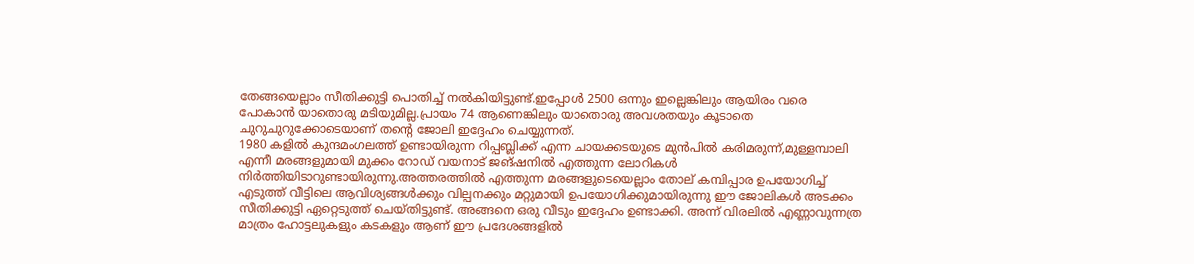തേങ്ങയെല്ലാം സീതിക്കുട്ടി പൊതിച്ച് നൽകിയിട്ടുണ്ട്.ഇപ്പോൾ 2500 ഒന്നും ഇല്ലെങ്കിലും ആയിരം വരെ പോകാൻ യാതൊരു മടിയുമില്ല.പ്രായം 74 ആണെങ്കിലും യാതൊരു അവശതയും കൂടാതെ ചുറുചുറുക്കോടെയാണ് തന്റെ ജോലി ഇദ്ദേഹം ചെയ്യുന്നത്.
1980 കളിൽ കുന്ദമംഗലത്ത് ഉണ്ടായിരുന്ന റിപ്പബ്ലിക്ക് എന്ന ചായക്കടയുടെ മുൻപിൽ കരിമരുന്ന്,മുള്ളമ്പാലി എന്നീ മരങ്ങളുമായി മുക്കം റോഡ് വയനാട് ജങ്ഷനിൽ എത്തുന്ന ലോറികൾ നിർത്തിയിടാറുണ്ടായിരുന്നു.അത്തരത്തിൽ എത്തുന്ന മരങ്ങളുടെയെല്ലാം തോല് കമ്പിപ്പാര ഉപയോഗിച്ച് എടുത്ത് വീട്ടിലെ ആവിശ്യങ്ങൾക്കും വില്പനക്കും മറ്റുമായി ഉപയോഗിക്കുമായിരുന്നു ഈ ജോലികൾ അടക്കം സീതിക്കുട്ടി ഏറ്റെടുത്ത് ചെയ്തിട്ടുണ്ട്. അങ്ങനെ ഒരു വീടും ഇദ്ദേഹം ഉണ്ടാക്കി. അന്ന് വിരലിൽ എണ്ണാവുന്നത്ര മാത്രം ഹോട്ടലുകളും കടകളും ആണ് ഈ പ്രദേശങ്ങളിൽ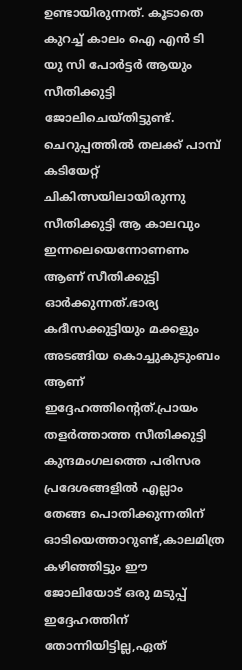ഉണ്ടായിരുന്നത്. കൂടാതെ കുറച്ച് കാലം ഐ എൻ ടി യു സി പോർട്ടർ ആയും സീതിക്കുട്ടി ജോലിചെയ്തിട്ടുണ്ട്. ചെറുപ്പത്തിൽ തലക്ക് പാമ്പ് കടിയേറ്റ് ചികിത്സയിലായിരുന്നു സീതിക്കുട്ടി ആ കാലവും ഇന്നലെയെന്നോണണം ആണ് സീതിക്കുട്ടി ഓർക്കുന്നത്.ഭാര്യ കദീസക്കുട്ടിയും മക്കളും അടങ്ങിയ കൊച്ചുകുടുംബം ആണ് ഇദ്ദേഹത്തിന്റെത്.പ്രായം തളർത്താത്ത സീതിക്കുട്ടി കുന്ദമംഗലത്തെ പരിസര പ്രദേശങ്ങളിൽ എല്ലാം തേങ്ങ പൊതിക്കുന്നതിന് ഓടിയെത്താറുണ്ട്,കാലമിത്ര കഴിഞ്ഞിട്ടും ഈ ജോലിയോട് ഒരു മടുപ്പ് ഇദ്ദേഹത്തിന് തോന്നിയിട്ടില്ല,ഏത്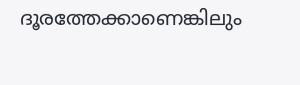ദൂരത്തേക്കാണെങ്കിലും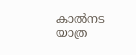കാൽനട യാത്ര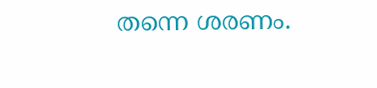തന്നെ ശരണം.